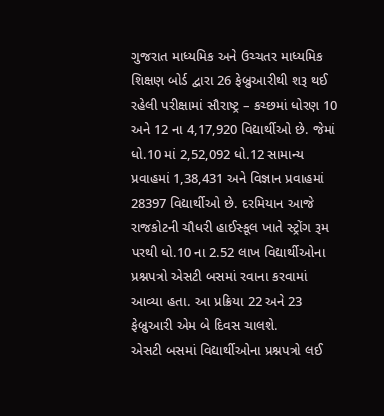ગુજરાત માધ્યમિક અને ઉચ્ચતર માધ્યમિક શિક્ષણ બોર્ડ દ્વારા 26 ફેબ્રુઆરીથી શરૂ થઈ રહેલી પરીક્ષામાં સૌરાષ્ટ્ર – કચ્છમાં ધોરણ 10 અને 12 ના 4,17,920 વિદ્યાર્થીઓ છે. જેમાં ધો.10 માં 2,52,092 ધો.12 સામાન્ય પ્રવાહમાં 1,38,431 અને વિજ્ઞાન પ્રવાહમાં 28397 વિદ્યાર્થીઓ છે. દરમિયાન આજે રાજકોટની ચૌધરી હાઈસ્કૂલ ખાતે સ્ટ્રોંગ રૂમ પરથી ધો.10 ના 2.52 લાખ વિદ્યાર્થીઓના પ્રશ્નપત્રો એસટી બસમાં રવાના કરવામાં આવ્યા હતા. આ પ્રક્રિયા 22 અને 23 ફેબ્રુઆરી એમ બે દિવસ ચાલશે.
એસટી બસમાં વિદ્યાર્થીઓના પ્રશ્નપત્રો લઈ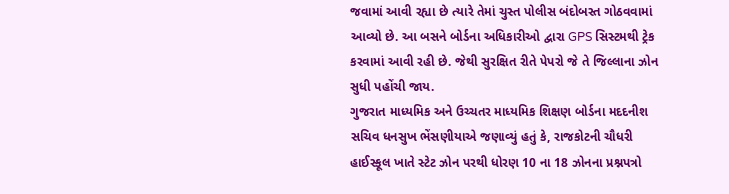જવામાં આવી રહ્યા છે ત્યારે તેમાં ચુસ્ત પોલીસ બંદોબસ્ત ગોઠવવામાં આવ્યો છે. આ બસને બોર્ડના અધિકારીઓ દ્વારા GPS સિસ્ટમથી ટ્રેક કરવામાં આવી રહી છે. જેથી સુરક્ષિત રીતે પેપરો જે તે જિલ્લાના ઝોન સુધી પહોંચી જાય.
ગુજરાત માધ્યમિક અને ઉચ્ચતર માધ્યમિક શિક્ષણ બોર્ડના મદદનીશ સચિવ ધનસુખ ભેંસણીયાએ જણાવ્યું હતું કે, રાજકોટની ચૌધરી હાઈસ્કૂલ ખાતે સ્ટેટ ઝોન પરથી ધોરણ 10 ના 18 ઝોનના પ્રશ્નપત્રો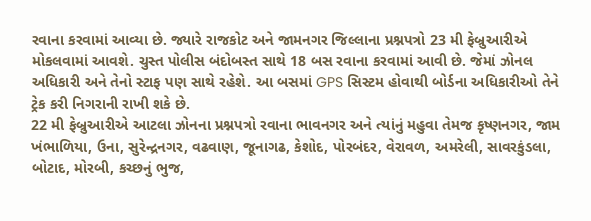રવાના કરવામાં આવ્યા છે. જ્યારે રાજકોટ અને જામનગર જિલ્લાના પ્રશ્નપત્રો 23 મી ફેબ્રુઆરીએ મોકલવામાં આવશે. ચુસ્ત પોલીસ બંદોબસ્ત સાથે 18 બસ રવાના કરવામાં આવી છે. જેમાં ઝોનલ અધિકારી અને તેનો સ્ટાફ પણ સાથે રહેશે. આ બસમાં GPS સિસ્ટમ હોવાથી બોર્ડના અધિકારીઓ તેને ટ્રેક કરી નિગરાની રાખી શકે છે.
22 મી ફેબ્રુઆરીએ આટલા ઝોનના પ્રશ્નપત્રો રવાના ભાવનગર અને ત્યાંનું મહુવા તેમજ કૃષ્ણનગર, જામ ખંભાળિયા, ઉના, સુરેન્દ્રનગર, વઢવાણ, જૂનાગઢ, કેશોદ, પોરબંદર, વેરાવળ, અમરેલી, સાવરકુંડલા, બોટાદ, મોરબી, કચ્છનું ભુજ,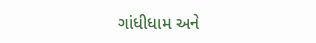ગાંધીધામ અને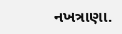નખત્રાણા.